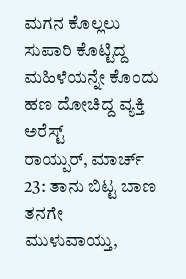ಮಗನ ಕೊಲ್ಲಲು ಸುಪಾರಿ ಕೊಟ್ಟಿದ್ದ ಮಹಿಳೆಯನ್ನೇ ಕೊಂದು ಹಣ ದೋಚಿದ್ದ ವ್ಯಕ್ತಿ ಅರೆಸ್ಟ್
ರಾಯ್ಪುರ್, ಮಾರ್ಚ್ 23: ತಾನು ಬಿಟ್ಟ ಬಾಣ ತನಗೇ ಮುಳುವಾಯ್ತು,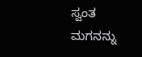ಸ್ವಂತ ಮಗನನ್ನು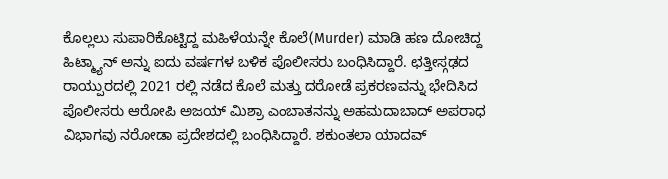ಕೊಲ್ಲಲು ಸುಪಾರಿಕೊಟ್ಟಿದ್ದ ಮಹಿಳೆಯನ್ನೇ ಕೊಲೆ(Murder) ಮಾಡಿ ಹಣ ದೋಚಿದ್ದ ಹಿಟ್ಮ್ಯಾನ್ ಅನ್ನು ಐದು ವರ್ಷಗಳ ಬಳಿಕ ಪೊಲೀಸರು ಬಂಧಿಸಿದ್ದಾರೆ. ಛತ್ತೀಸ್ಗಢದ ರಾಯ್ಪುರದಲ್ಲಿ 2021 ರಲ್ಲಿ ನಡೆದ ಕೊಲೆ ಮತ್ತು ದರೋಡೆ ಪ್ರಕರಣವನ್ನು ಭೇದಿಸಿದ ಪೊಲೀಸರು ಆರೋಪಿ ಅಜಯ್ ಮಿಶ್ರಾ ಎಂಬಾತನನ್ನು ಅಹಮದಾಬಾದ್ ಅಪರಾಧ ವಿಭಾಗವು ನರೋಡಾ ಪ್ರದೇಶದಲ್ಲಿ ಬಂಧಿಸಿದ್ದಾರೆ. ಶಕುಂತಲಾ ಯಾದವ್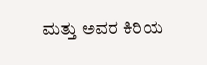ಮತ್ತು ಅವರ ಕಿರಿಯ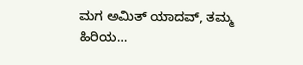ಮಗ ಅಮಿತ್ ಯಾದವ್, ತಮ್ಮ ಹಿರಿಯ…